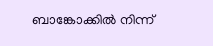ബാങ്കോക്കിൽ നിന്ന്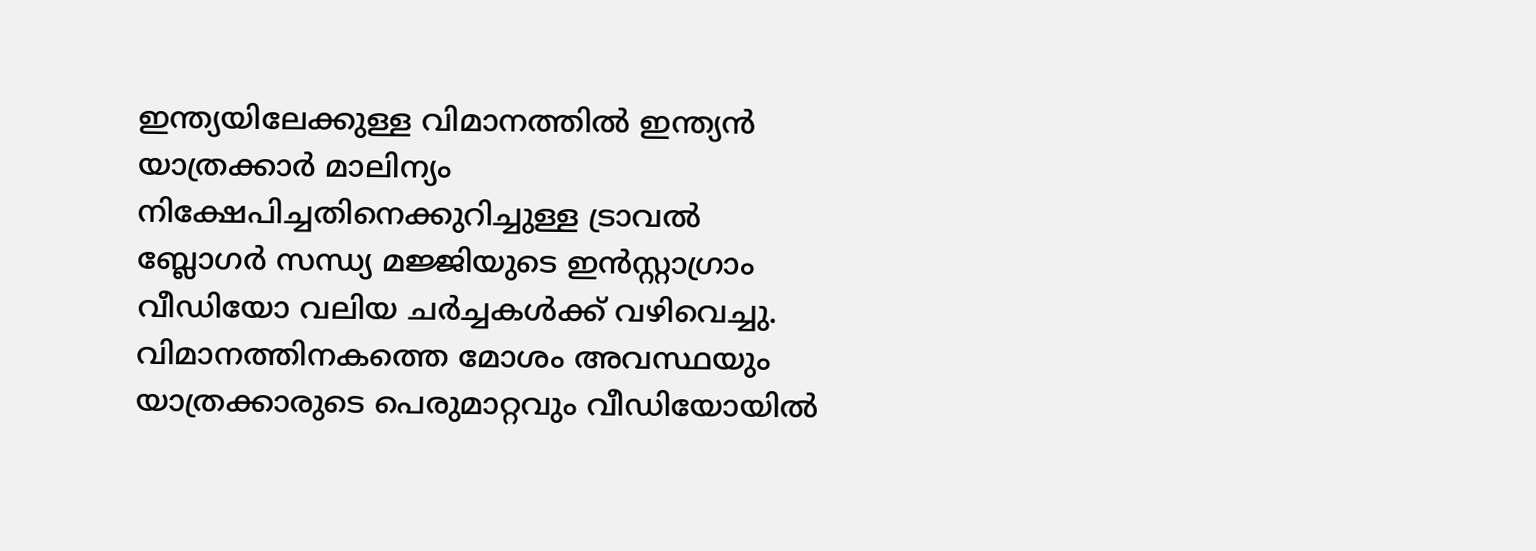ഇന്ത്യയിലേക്കുള്ള വിമാനത്തിൽ ഇന്ത്യൻ യാത്രക്കാർ മാലിന്യം നിക്ഷേപിച്ചതിനെക്കുറിച്ചുള്ള ട്രാവൽ ബ്ലോഗർ സന്ധ്യ മജ്ജിയുടെ ഇൻസ്റ്റാഗ്രാം വീഡിയോ വലിയ ചർച്ചകൾക്ക് വഴിവെച്ചു. വിമാനത്തിനകത്തെ മോശം അവസ്ഥയും യാത്രക്കാരുടെ പെരുമാറ്റവും വീഡിയോയിൽ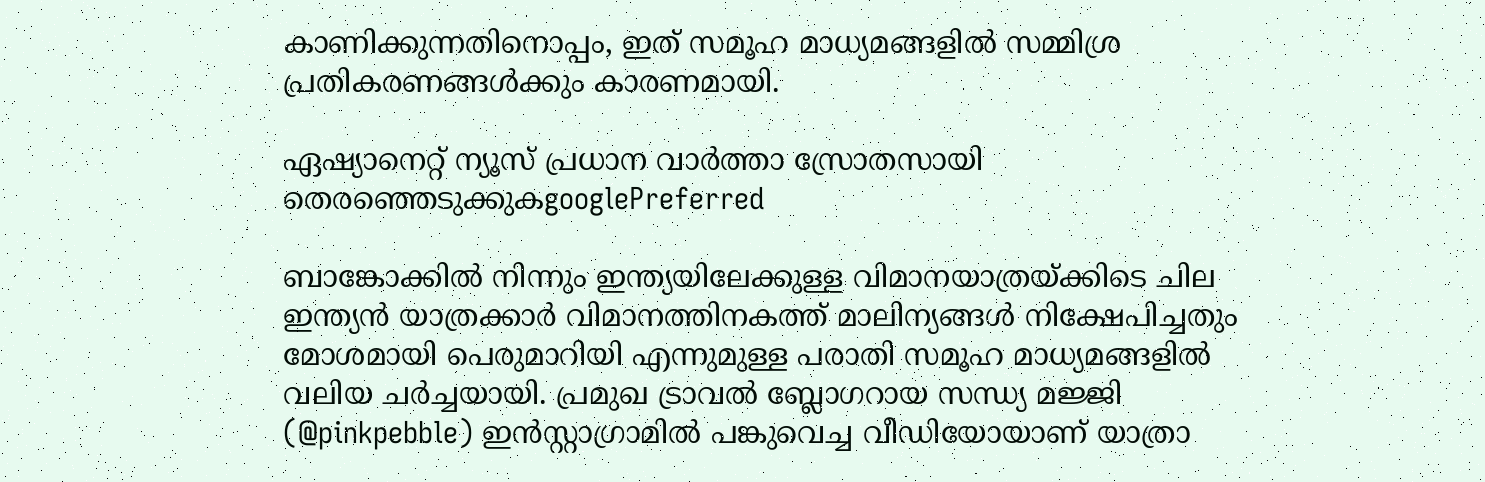കാണിക്കുന്നതിനൊപ്പം, ഇത് സമൂഹ മാധ്യമങ്ങളിൽ സമ്മിശ്ര പ്രതികരണങ്ങൾക്കും കാരണമായി.

ഏഷ്യാനെറ്റ് ന്യൂസ് പ്രധാന വാർത്താ സ്രോതസായി തെരഞ്ഞെടുക്കുകgooglePreferred

ബാങ്കോക്കിൽ നിന്നും ഇന്ത്യയിലേക്കുള്ള വിമാനയാത്രയ്ക്കിടെ ചില ഇന്ത്യൻ യാത്രക്കാർ വിമാനത്തിനകത്ത് മാലിന്യങ്ങൾ നിക്ഷേപിച്ചതും മോശമായി പെരുമാറിയി എന്നുമുള്ള പരാതി സമൂഹ മാധ്യമങ്ങളിൽ വലിയ ചർച്ചയായി. പ്രമുഖ ട്രാവൽ ബ്ലോഗറായ സന്ധ്യ മജ്ജി (@pinkpebble) ഇൻസ്റ്റാഗ്രാമിൽ പങ്കുവെച്ച വീഡിയോയാണ് യാത്രാ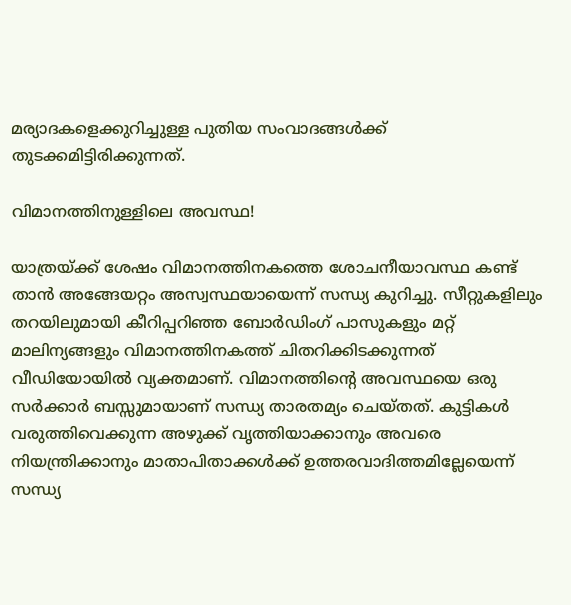മര്യാദകളെക്കുറിച്ചുള്ള പുതിയ സംവാദങ്ങൾക്ക് തുടക്കമിട്ടിരിക്കുന്നത്.

വിമാനത്തിനുള്ളിലെ അവസ്ഥ!

യാത്രയ്ക്ക് ശേഷം വിമാനത്തിനകത്തെ ശോചനീയാവസ്ഥ കണ്ട് താൻ അങ്ങേയറ്റം അസ്വസ്ഥയായെന്ന് സന്ധ്യ കുറിച്ചു. സീറ്റുകളിലും തറയിലുമായി കീറിപ്പറിഞ്ഞ ബോർഡിംഗ് പാസുകളും മറ്റ് മാലിന്യങ്ങളും വിമാനത്തിനകത്ത് ചിതറിക്കിടക്കുന്നത് വീഡിയോയിൽ വ്യക്തമാണ്. വിമാനത്തിന്‍റെ അവസ്ഥയെ ഒരു സർക്കാർ ബസ്സുമായാണ് സന്ധ്യ താരതമ്യം ചെയ്തത്. കുട്ടികൾ വരുത്തിവെക്കുന്ന അഴുക്ക് വൃത്തിയാക്കാനും അവരെ നിയന്ത്രിക്കാനും മാതാപിതാക്കൾക്ക് ഉത്തരവാദിത്തമില്ലേയെന്ന് സന്ധ്യ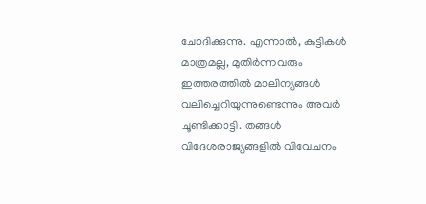ചോദിക്കുന്നു. എന്നാൽ, കുട്ടികൾ മാത്രമല്ല, മുതിർന്നവരും ഇത്തരത്തിൽ മാലിന്യങ്ങൾ വലിച്ചെറിയുന്നുണ്ടെന്നും അവർ ചൂണ്ടിക്കാട്ടി. തങ്ങൾ വിദേശരാജ്യങ്ങളിൽ വിവേചനം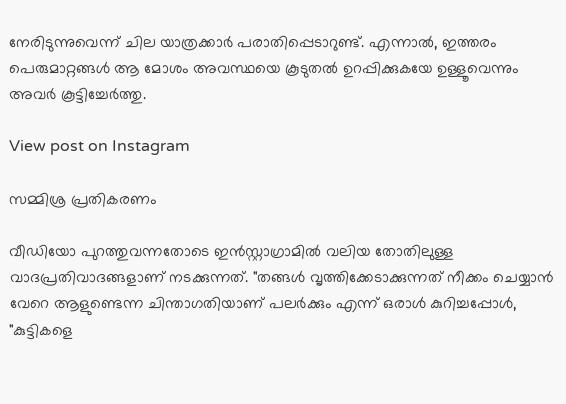നേരിടുന്നുവെന്ന് ചില യാത്രക്കാർ പരാതിപ്പെടാറുണ്ട്. എന്നാൽ, ഇത്തരം പെരുമാറ്റങ്ങൾ ആ മോശം അവസ്ഥയെ കൂടുതൽ ഉറപ്പിക്കുകയേ ഉള്ളൂവെന്നും അവർ കൂട്ടിച്ചേർത്തു.

View post on Instagram

സമ്മിശ്ര പ്രതികരണം

വീഡിയോ പുറത്തുവന്നതോടെ ഇൻസ്റ്റാഗ്രാമിൽ വലിയ തോതിലുള്ള വാദപ്രതിവാദങ്ങളാണ് നടക്കുന്നത്. "തങ്ങൾ വൃത്തിക്കേടാക്കുന്നത് നീക്കം ചെയ്യാൻ വേറെ ആളുണ്ടെന്ന ചിന്താഗതിയാണ് പലർക്കും എന്ന് ഒരാൾ കുറിച്ചപ്പോൾ, "കുട്ടികളെ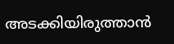അടക്കിയിരുത്താൻ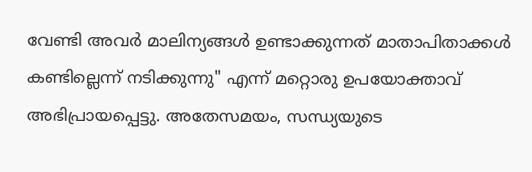വേണ്ടി അവർ മാലിന്യങ്ങൾ ഉണ്ടാക്കുന്നത് മാതാപിതാക്കൾ കണ്ടില്ലെന്ന് നടിക്കുന്നു" എന്ന് മറ്റൊരു ഉപയോക്താവ് അഭിപ്രായപ്പെട്ടു. അതേസമയം, സന്ധ്യയുടെ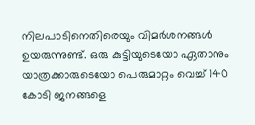നിലപാടിനെതിരെയും വിമർശനങ്ങൾ ഉയരുന്നുണ്ട്. ഒരു കുട്ടിയുടെയോ ഏതാനും യാത്രക്കാരുടെയോ പെരുമാറ്റം വെച്ച് 140 കോടി ജനങ്ങളെ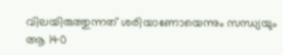വിലയിരുത്തുന്നത് ശരിയാണോയെന്നും സന്ധ്യയും ആ 140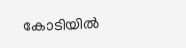കോടിയിൽ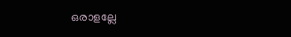ഒരാളല്ലേ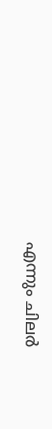എന്നും ചിലർ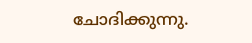ചോദിക്കുന്നു.